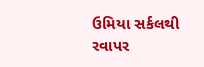ઉમિયા સર્કલથી રવાપર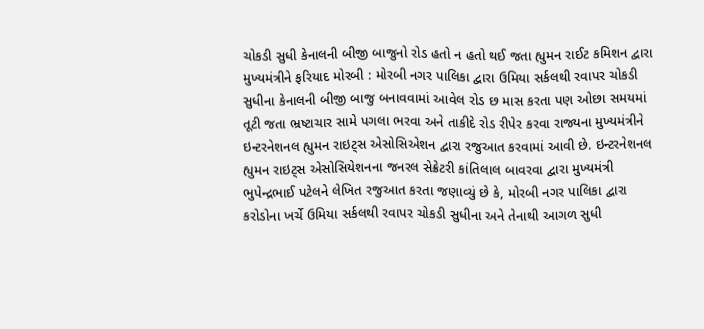ચોકડી સુધી કેનાલની બીજી બાજુનો રોડ હતો ન હતો થઈ જતા હ્યુમન રાઈટ કમિશન દ્વારા મુખ્યમંત્રીને ફરિયાદ મોરબી : મોરબી નગર પાલિકા દ્વારા ઉમિયા સર્કલથી રવાપર ચોકડી સુધીના કેનાલની બીજી બાજુ બનાવવામાં આવેલ રોડ છ માસ કરતા પણ ઓછા સમયમાં તૂટી જતા ભ્રષ્ટાચાર સામે પગલા ભરવા અને તાકીદે રોડ રીપેર કરવા રાજ્યના મુખ્યમંત્રીને ઇન્ટરનેશનલ હ્યુમન રાઇટ્સ એસોસિએશન દ્વારા રજુઆત કરવામાં આવી છે. ઇન્ટરનેશનલ હ્યુમન રાઇટ્સ એસોસિયેશનના જનરલ સેક્રેટરી કાંતિલાલ બાવરવા દ્વારા મુખ્યમંત્રી ભુપેન્દ્રભાઈ પટેલને લેખિત રજુઆત કરતા જણાવ્યું છે કે, મોરબી નગર પાલિકા દ્વારા કરોડોના ખર્ચે ઉમિયા સર્કલથી રવાપર ચોકડી સુધીના અને તેનાથી આગળ સુધી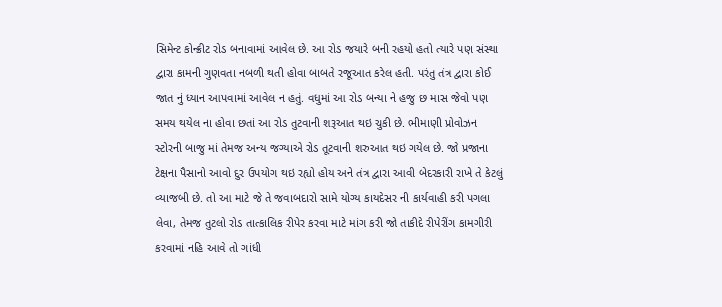સિમેન્ટ કોન્ક્રીટ રોડ બનાવામાં આવેલ છે. આ રોડ જયારે બની રહયો હતો ત્યારે પણ સંસ્થા દ્વારા કામની ગુણવતા નબળી થતી હોવા બાબતે રજૂઆત કરેલ હતી. પરંતુ તંત્ર દ્વારા કોઈ જાત નું ધ્યાન આપવામાં આવેલ ન હતું. વધુમાં આ રોડ બન્યા ને હજુ છ માસ જેવો પણ સમય થયેલ ના હોવા છતાં આ રોડ તુટવાની શરૂઆત થઇ ચુકી છે. ભીમાણી પ્રોવોઝન સ્ટોરની બાજુ માં તેમજ અન્ય જગ્યાએ રોડ તૂટવાની શરુઆત થઇ ગયેલ છે. જો પ્રજાના ટેક્ષના પૈસાનો આવો દુર ઉપયોગ થઇ રહ્યો હોય અને તંત્ર દ્વારા આવી બેદરકારી રાખે તે કેટલું વ્યાજબી છે. તો આ માટે જે તે જવાબદારો સામે યોગ્ય કાયદેસર ની કાર્યવાહી કરી પગલા લેવા, તેમજ તુટલો રોડ તાત્કાલિક રીપેર કરવા માટે માંગ કરી જો તાકીદે રીપેરીંગ કામગીરી કરવામાં નહિ આવે તો ગાંધી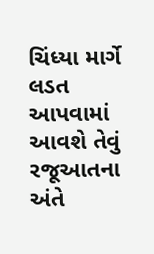ચિંધ્યા માર્ગે લડત આપવામાં આવશે તેવું રજૂઆતના અંતે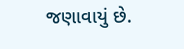જણાવાયું છે.